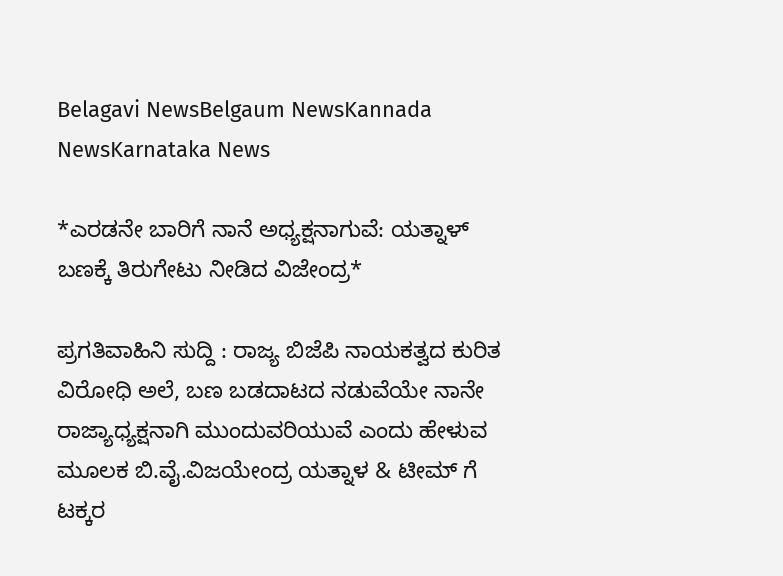Belagavi NewsBelgaum NewsKannada NewsKarnataka News

*ಎರಡನೇ ಬಾರಿಗೆ ನಾನೆ ಅಧ್ಯಕ್ಷನಾಗುವೆ: ಯತ್ನಾಳ್ ಬಣಕ್ಕೆ ತಿರುಗೇಟು ನೀಡಿದ ವಿಜೇಂದ್ರ*

ಪ್ರಗತಿವಾಹಿನಿ ಸುದ್ದಿ : ರಾಜ್ಯ ಬಿಜೆಪಿ ನಾಯಕತ್ವದ ಕುರಿತ ವಿರೋಧಿ ಅಲೆ, ಬಣ ಬಡದಾಟದ ನಡುವೆಯೇ ನಾನೇ ರಾಜ್ಯಾಧ್ಯಕ್ಷನಾಗಿ ಮುಂದುವರಿಯುವೆ ಎಂದು ಹೇಳುವ ಮೂಲಕ ಬಿ.ವೈ.ವಿಜಯೇಂದ್ರ ಯತ್ನಾಳ & ಟೀಮ್ ಗೆ ಟಕ್ಕರ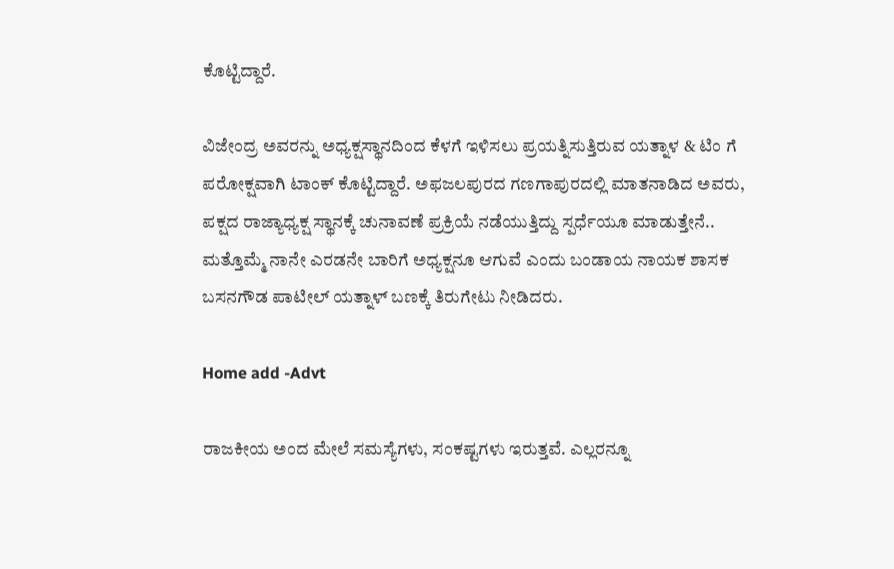ಕೊಟ್ಟಿದ್ದಾರೆ.

ವಿಜೇಂದ್ರ ಅವರನ್ನು ಅಧ್ಯಕ್ಷಸ್ಥಾನದಿಂದ ಕೆಳಗೆ ಇಳಿಸಲು ಪ್ರಯತ್ನಿಸುತ್ತಿರುವ ಯತ್ನಾಳ & ಟಿಂ ಗೆ ಪರೋಕ್ಷವಾಗಿ ಟಾಂಕ್ ಕೊಟ್ಟಿದ್ದಾರೆ. ಅಫಜಲಪುರದ ಗಣಗಾಪುರದಲ್ಲಿ ಮಾತನಾಡಿದ ಅವರು, ಪಕ್ಷದ ರಾಜ್ಯಾಧ್ಯಕ್ಷ ಸ್ಥಾನಕ್ಕೆ ಚುನಾವಣೆ ಪ್ರಕ್ರಿಯೆ ನಡೆಯುತ್ತಿದ್ದು ಸ್ಪರ್ಧೆಯೂ ಮಾಡುತ್ತೇನೆ.. ಮತ್ತೊಮ್ಮೆ ನಾನೇ ಎರಡನೇ ಬಾರಿಗೆ ಅಧ್ಯಕ್ಷನೂ ಆಗುವೆ ಎಂದು ಬಂಡಾಯ ನಾಯಕ ಶಾಸಕ ಬಸನಗೌಡ ಪಾಟೀಲ್ ಯತ್ನಾಳ್ ಬಣಕ್ಕೆ ತಿರುಗೇಟು ನೀಡಿದರು.

Home add -Advt

ರಾಜಕೀಯ ಅಂದ ಮೇಲೆ ಸಮಸ್ಯೆಗಳು, ಸಂಕಷ್ಟಗಳು ಇರುತ್ತವೆ. ಎಲ್ಲರನ್ನೂ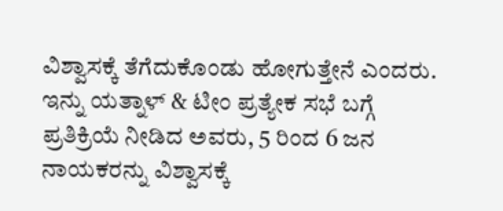ವಿಶ್ವಾಸಕ್ಕೆ ತೆಗೆದುಕೊಂಡು ಹೋಗುತ್ತೇನೆ ಎಂದರು. ಇನ್ನು ಯತ್ನಾಳ್ & ಟೀಂ ಪ್ರತ್ಯೇಕ ಸಭೆ ಬಗ್ಗೆ ಪ್ರತಿಕ್ರಿಯೆ ನೀಡಿದ ಅವರು, 5 ರಿಂದ 6 ಜನ ನಾಯಕರನ್ನು ವಿಶ್ವಾಸಕ್ಕೆ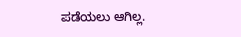ಪಡೆಯಲು ಆಗಿಲ್ಲ.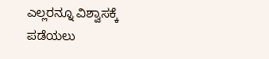ಎಲ್ಲರನ್ನೂ ವಿಶ್ವಾಸಕ್ಕೆ ಪಡೆಯಲು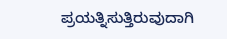ಪ್ರಯತ್ನಿಸುತ್ತಿರುವುದಾಗಿ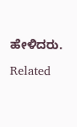ಹೇಳಿದರು.

Related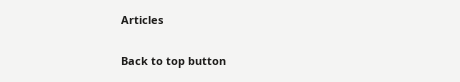Articles

Back to top button